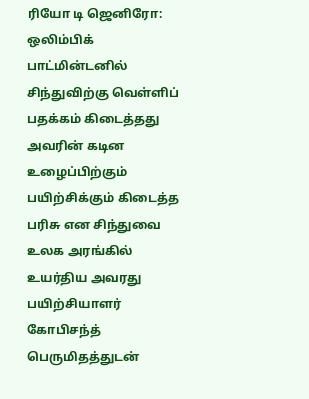ரியோ டி ஜெனிரோ: ஒலிம்பிக் பாட்மின்டனில் சிந்துவிற்கு வெள்ளிப் பதக்கம் கிடைத்தது அவரின் கடின உழைப்பிற்கும் பயிற்சிக்கும் கிடைத்த பரிசு என சிந்துவை உலக அரங்கில் உயர்திய அவரது பயிற்சியாளர் கோபிசந்த் பெருமிதத்துடன்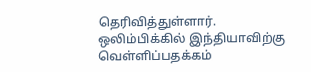தெரிவித்துள்ளார்.
ஒலிம்பிக்கில் இந்தியாவிற்கு வெள்ளிப்பதக்கம்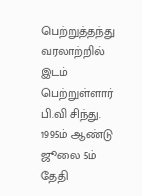பெற்றுத்தந்து வரலாற்றில் இடம் பெற்றுள்ளார் பி.வி சிந்து. 1995ம் ஆண்டு ஜூலை 5ம் தேதி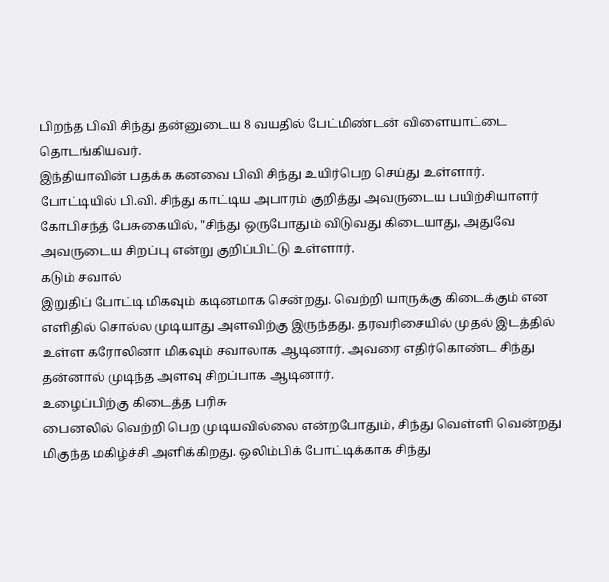பிறந்த பிவி சிந்து தன்னுடைய 8 வயதில் பேட்மிண்டன் விளையாட்டை தொடங்கியவர்.
இந்தியாவின் பதக்க கனவை பிவி சிந்து உயிர்பெற செய்து உள்ளார். போட்டியில் பி.வி. சிந்து காட்டிய அபாரம் குறித்து அவருடைய பயிற்சியாளர் கோபிசந்த் பேசுகையில், "சிந்து ஒருபோதும் விடுவது கிடையாது, அதுவே அவருடைய சிறப்பு என்று குறிப்பிட்டு உள்ளார்.
கடும் சவால்
இறுதிப் போட்டி மிகவும் கடினமாக சென்றது. வெற்றி யாருக்கு கிடைக்கும் என எளிதில் சொல்ல முடியாது அளவிற்கு இருந்தது. தரவரிசையில் முதல் இடத்தில் உள்ள கரோலினா மிகவும் சவாலாக ஆடினார். அவரை எதிர்கொண்ட சிந்து தன்னால் முடிந்த அளவு சிறப்பாக ஆடினார்.
உழைப்பிற்கு கிடைத்த பரிசு
பைனலில் வெற்றி பெற முடியவில்லை என்றபோதும், சிந்து வெள்ளி வென்றது மிகுந்த மகிழ்ச்சி அளிக்கிறது. ஒலிம்பிக் போட்டிக்காக சிந்து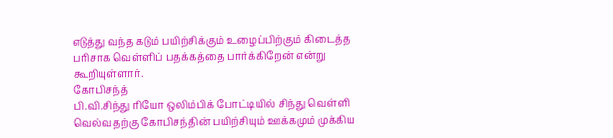எடுத்து வந்த கடும் பயிற்சிக்கும் உழைப்பிற்கும் கிடைத்த பரிசாக வெள்ளிப் பதக்கத்தை பார்க்கிறேன் என்று கூறியுள்ளார்.
கோபிசந்த்
பி.வி.சிந்து ரியோ ஒலிம்பிக் போட்டியில் சிந்து வெள்ளி வெல்வதற்கு கோபிசந்தின் பயிற்சியும் ஊக்கமும் முக்கிய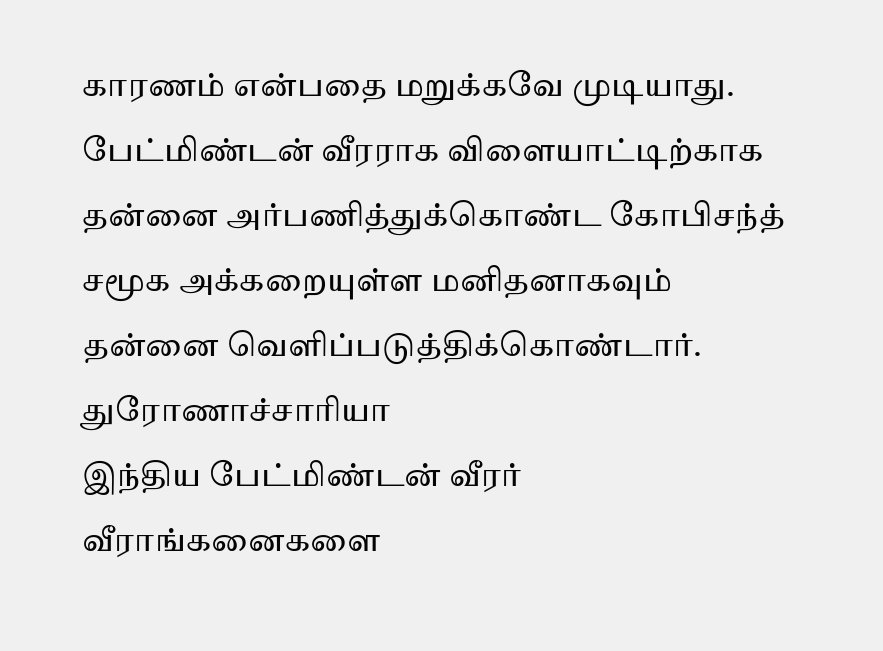காரணம் என்பதை மறுக்கவே முடியாது. பேட்மிண்டன் வீரராக விளையாட்டிற்காக தன்னை அர்பணித்துக்கொண்ட கோபிசந்த் சமூக அக்கறையுள்ள மனிதனாகவும் தன்னை வெளிப்படுத்திக்கொண்டார்.
துரோணாச்சாரியா
இந்திய பேட்மிண்டன் வீரர் வீராங்கனைகளை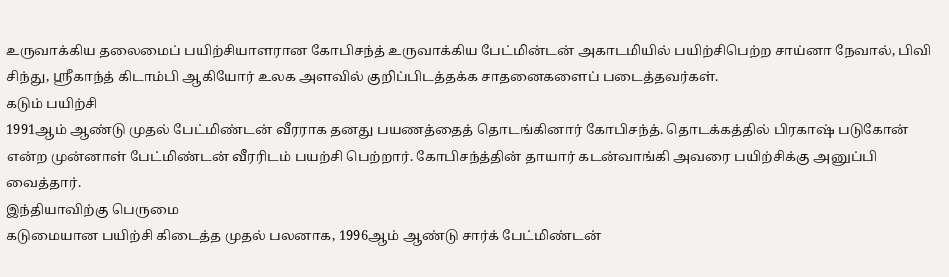உருவாக்கிய தலைமைப் பயிற்சியாளரான கோபிசந்த் உருவாக்கிய பேட்மின்டன் அகாடமியில் பயிற்சிபெற்ற சாய்னா நேவால், பிவி சிந்து, ஸ்ரீகாந்த் கிடாம்பி ஆகியோர் உலக அளவில் குறிப்பிடத்தக்க சாதனைகளைப் படைத்தவர்கள்.
கடும் பயிற்சி
1991ஆம் ஆண்டு முதல் பேட்மிண்டன் வீரராக தனது பயணத்தைத் தொடங்கினார் கோபிசந்த். தொடக்கத்தில் பிரகாஷ் படுகோன் என்ற முன்னாள் பேட்மிண்டன் வீரரிடம் பயற்சி பெற்றார். கோபிசந்த்தின் தாயார் கடன்வாங்கி அவரை பயிற்சிக்கு அனுப்பி வைத்தார்.
இந்தியாவிற்கு பெருமை
கடுமையான பயிற்சி கிடைத்த முதல் பலனாக, 1996ஆம் ஆண்டு சார்க் பேட்மிண்டன்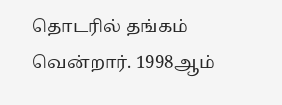தொடரில் தங்கம் வென்றார். 1998ஆம்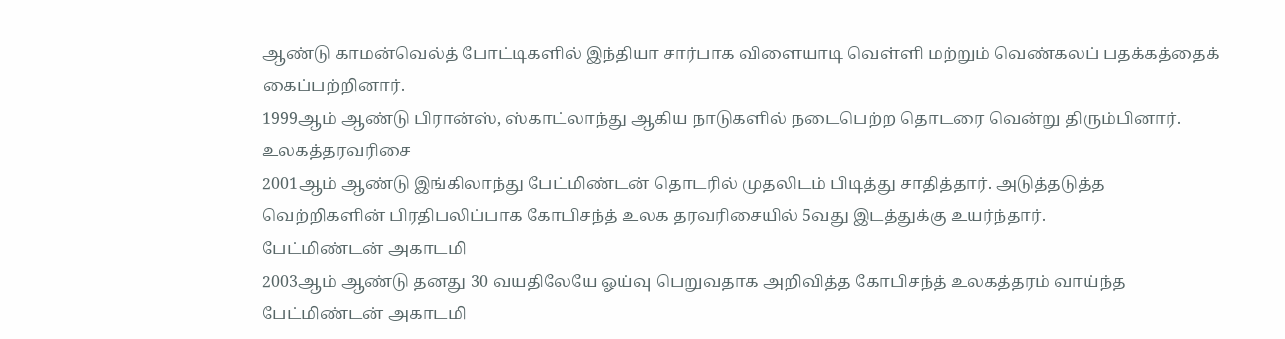ஆண்டு காமன்வெல்த் போட்டிகளில் இந்தியா சார்பாக விளையாடி வெள்ளி மற்றும் வெண்கலப் பதக்கத்தைக் கைப்பற்றினார்.
1999ஆம் ஆண்டு பிரான்ஸ், ஸ்காட்லாந்து ஆகிய நாடுகளில் நடைபெற்ற தொடரை வென்று திரும்பினார்.
உலகத்தரவரிசை
2001ஆம் ஆண்டு இங்கிலாந்து பேட்மிண்டன் தொடரில் முதலிடம் பிடித்து சாதித்தார். அடுத்தடுத்த வெற்றிகளின் பிரதிபலிப்பாக கோபிசந்த் உலக தரவரிசையில் 5வது இடத்துக்கு உயர்ந்தார்.
பேட்மிண்டன் அகாடமி
2003ஆம் ஆண்டு தனது 30 வயதிலேயே ஓய்வு பெறுவதாக அறிவித்த கோபிசந்த் உலகத்தரம் வாய்ந்த பேட்மிண்டன் அகாடமி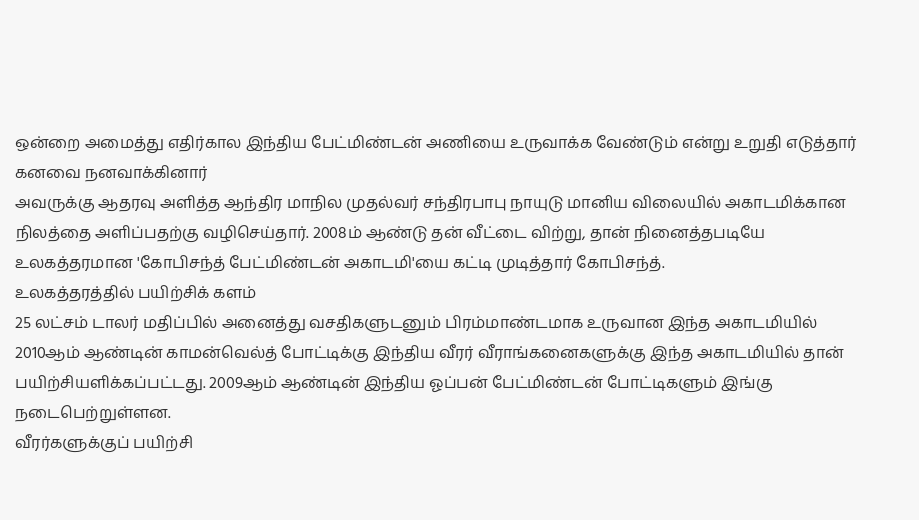ஒன்றை அமைத்து எதிர்கால இந்திய பேட்மிண்டன் அணியை உருவாக்க வேண்டும் என்று உறுதி எடுத்தார்
கனவை நனவாக்கினார்
அவருக்கு ஆதரவு அளித்த ஆந்திர மாநில முதல்வர் சந்திரபாபு நாயுடு மானிய விலையில் அகாடமிக்கான நிலத்தை அளிப்பதற்கு வழிசெய்தார். 2008ம் ஆண்டு தன் வீட்டை விற்று, தான் நினைத்தபடியே உலகத்தரமான 'கோபிசந்த் பேட்மிண்டன் அகாடமி'யை கட்டி முடித்தார் கோபிசந்த்.
உலகத்தரத்தில் பயிற்சிக் களம்
25 லட்சம் டாலர் மதிப்பில் அனைத்து வசதிகளுடனும் பிரம்மாண்டமாக உருவான இந்த அகாடமியில் 2010ஆம் ஆண்டின் காமன்வெல்த் போட்டிக்கு இந்திய வீரர் வீராங்கனைகளுக்கு இந்த அகாடமியில் தான் பயிற்சியளிக்கப்பட்டது. 2009ஆம் ஆண்டின் இந்திய ஓப்பன் பேட்மிண்டன் போட்டிகளும் இங்கு நடைபெற்றுள்ளன.
வீரர்களுக்குப் பயிற்சி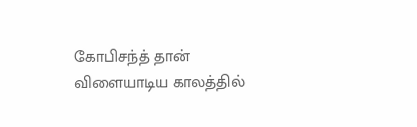கோபிசந்த் தான் விளையாடிய காலத்தில்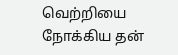வெற்றியை நோக்கிய தன்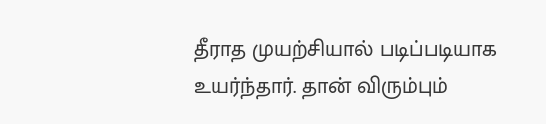தீராத முயற்சியால் படிப்படியாக உயர்ந்தார். தான் விரும்பும்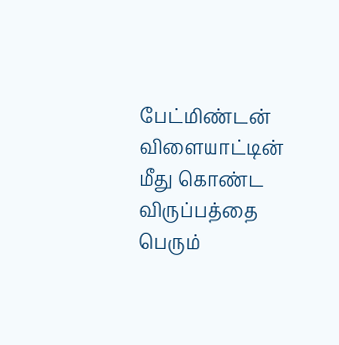பேட்மிண்டன் விளையாட்டின் மீது கொண்ட விருப்பத்தை பெரும்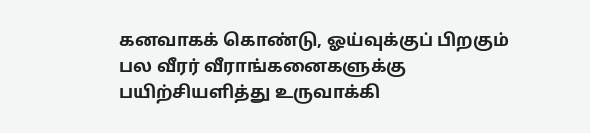கனவாகக் கொண்டு, ஓய்வுக்குப் பிறகும் பல வீரர் வீராங்கனைகளுக்கு பயிற்சியளித்து உருவாக்கி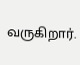வருகிறார்.